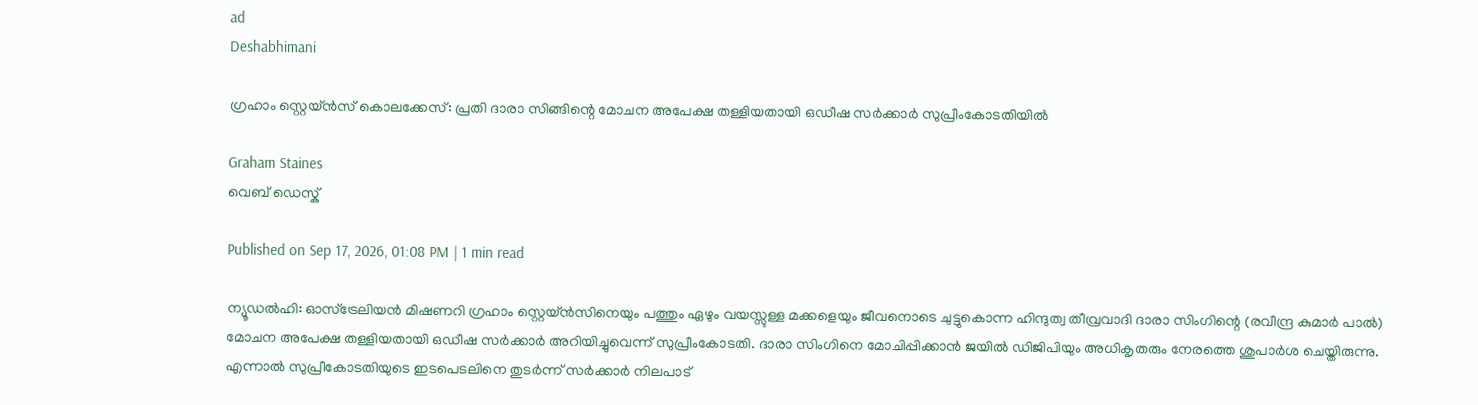ad
Deshabhimani

ഗ്രഹാം സ്റ്റെയ്‌ൻസ് കൊലക്കേസ്: പ്രതി ദാരാ സിങ്ങിന്റെ മോചന അപേക്ഷ തള്ളിയതായി ഒഡീഷ സർക്കാർ സുപ്രീംകോടതിയിൽ

Graham Staines
വെബ് ഡെസ്ക്

Published on Sep 17, 2026, 01:08 PM | 1 min read

ന്യൂഡല്‍ഹി: ഓസ്‌ട്രേലിയൻ മിഷണറി ഗ്രഹാം സ്റ്റെയ്‌ൻസിനെയും പത്തും ഏഴും വയസ്സുള്ള മക്കളെയും ജീവനൊടെ ചുട്ടുകൊന്ന ഹിന്ദുത്വ തീവ്രവാദി ദാരാ സിംഗിന്റെ (രവീന്ദ്ര കുമാർ പാൽ) മോചന അപേക്ഷ തള്ളിയതായി ഒഡീഷ സർക്കാർ അറിയിച്ചുവെന്ന് സുപ്രീംകോടതി. ദാരാ സിംഗിനെ മോചിപ്പിക്കാൻ ജയിൽ ഡിജിപിയും അധികൃതരും നേരത്തെ ശുപാർശ ചെയ്തിരുന്നു. എന്നാല്‍ സുപ്രീകോടതിയുടെ ഇടപെടലിനെ തുടര്‍ന്ന് സര്‍ക്കാര്‍ നിലപാട്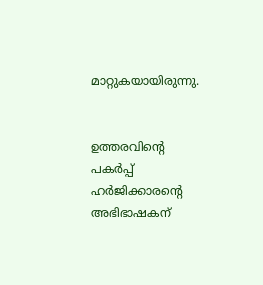മാറ്റുകയായിരുന്നു.


ഉത്തരവിന്റെ പകർപ്പ് ഹർജിക്കാരന്റെ അഭിഭാഷകന്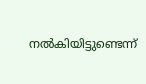നൽകിയിട്ടുണ്ടെന്ന്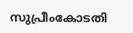സുപ്രീംകോടതി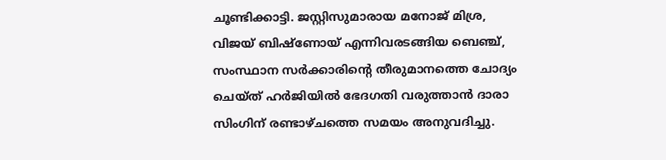ചൂണ്ടിക്കാട്ടി. ജസ്റ്റിസുമാരായ മനോജ് മിശ്ര, വിജയ് ബിഷ്‌ണോയ് എന്നിവരടങ്ങിയ ബെഞ്ച്, സംസ്ഥാന സർക്കാരിന്റെ തീരുമാനത്തെ ചോദ്യം ചെയ്ത് ഹർജിയിൽ ഭേദഗതി വരുത്താൻ ദാരാ സിംഗിന് രണ്ടാഴ്ചത്തെ സമയം അനുവദിച്ചു.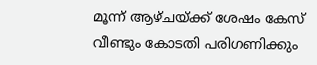മൂന്ന് ആഴ്ചയ്ക്ക് ശേഷം കേസ് വീണ്ടും കോടതി പരിഗണിക്കും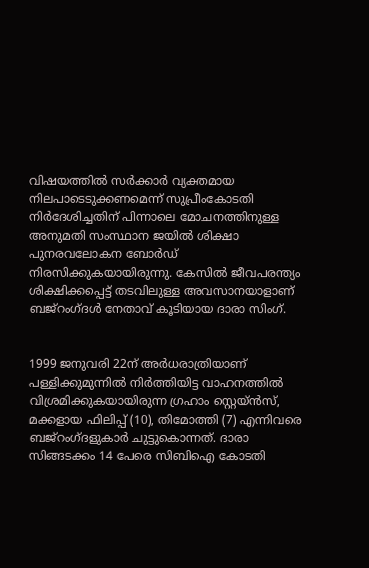വിഷയത്തിൽ സർക്കാർ വ്യക്തമായ നിലപാടെടുക്കണമെന്ന്‌ സുപ്രീംകോടതി നിർദേശിച്ചതിന് പിന്നാലെ മോചനത്തിനുള്ള അനുമതി സംസ്ഥാന ജയില്‍ ശിക്ഷാ പുനരവലോകന ബോർഡ്‌ നിരസിക്കുകയായിരുന്നു. കേസിൽ ജീവപരന്ത്യം ശിക്ഷിക്കപ്പെട്ട്‌ തടവിലുള്ള അവസാനയാളാണ് ബജ്‌റംഗ്‌ദൾ നേതാവ് കൂടിയായ ദാരാ സിംഗ്.


1999 ജനുവരി 22ന്‌ അർധരാത്രിയാണ്‌ പള്ളിക്കുമുന്നിൽ നിർത്തിയിട്ട വാഹനത്തിൽ വിശ്രമിക്കുകയായിരുന്ന ഗ്രഹാം സ്റ്റെയ്‌ൻസ്‌, മക്കളായ ഫിലിപ്പ്‌ ‌(10), തിമോത്തി (7) എന്നിവരെ ബജ്‌റംഗ്‌ദളുകാർ ചുട്ടുകൊന്നത്‌. ദാരാ സിങ്ങടക്കം 14 പേരെ സിബിഐ കോടതി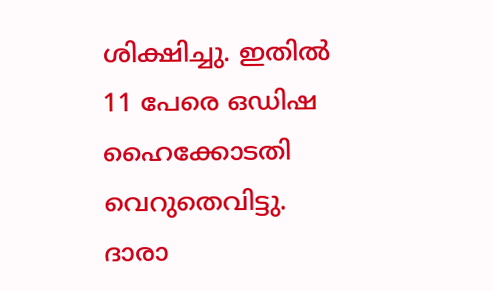ശിക്ഷിച്ചു. ഇതിൽ 11 പേരെ ഒഡിഷ ഹൈക്കോടതി വെറുതെവിട്ടു. ദാരാ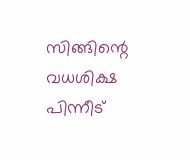സിങ്ങിന്റെ വധശിക്ഷ പിന്നീട്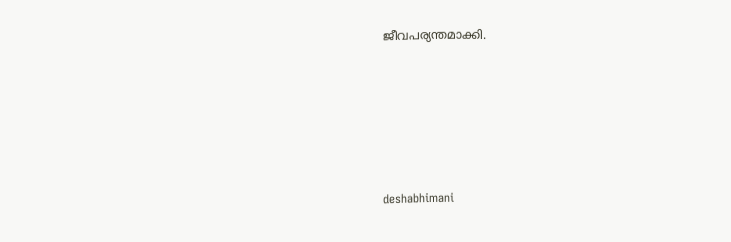ജീവപര്യന്തമാക്കി.






deshabhimani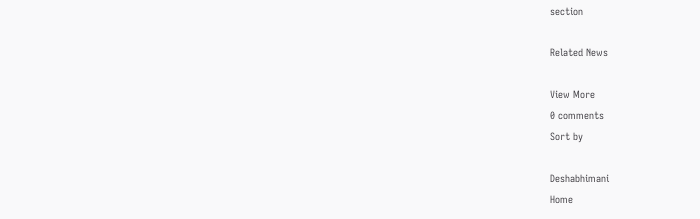section

Related News

View More
0 comments
Sort by

Deshabhimani
Home